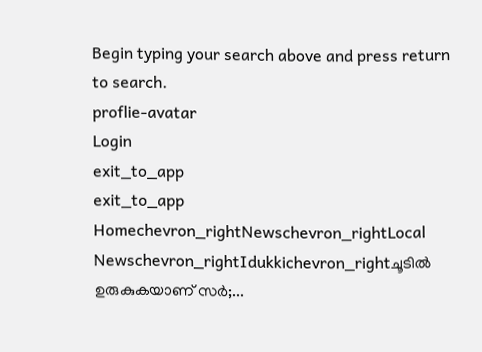Begin typing your search above and press return to search.
proflie-avatar
Login
exit_to_app
exit_to_app
Homechevron_rightNewschevron_rightLocal Newschevron_rightIdukkichevron_rightചൂടിൽ ഉരുകുകയാണ് സർ;...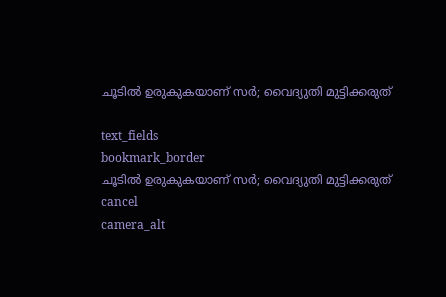ചൂടിൽ ഉരുകുകയാണ് സർ; വൈദ്യുതി മുട്ടിക്കരുത്

text_fields
bookmark_border
ചൂടിൽ ഉരുകുകയാണ് സർ; വൈദ്യുതി മുട്ടിക്കരുത്
cancel
camera_alt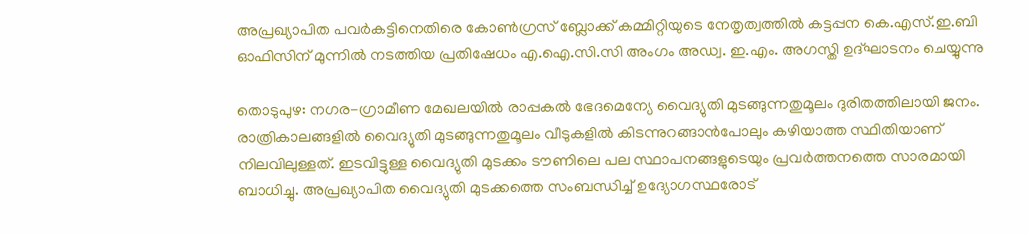അപ്രഖ്യാപിത പവർകട്ടിനെതിരെ കോൺഗ്രസ്‌ ബ്ലോക്ക് കമ്മിറ്റിയുടെ നേതൃത്വത്തിൽ കട്ടപ്പന കെ.എസ്.ഇ.ബി ഓഫിസിന് മുന്നിൽ നടത്തിയ പ്രതിഷേധം എ.ഐ.സി.സി അംഗം അഡ്വ. ഇ.എം. അഗസ്തി ഉദ്ഘാടനം ചെയ്യുന്നു

തൊടുപുഴ: നഗര-ഗ്രാമീണ മേഖലയിൽ രാപ്പകൽ ഭേദമെന്യേ വൈദ്യുതി മുടങ്ങുന്നതുമൂലം ദുരിതത്തിലായി ജനം. രാത്രികാലങ്ങളിൽ വൈദ്യുതി മുടങ്ങുന്നതുമൂലം വീടുകളിൽ കിടന്നുറങ്ങാൻപോലും കഴിയാത്ത സ്ഥിതിയാണ് നിലവിലുള്ളത്. ഇടവിട്ടുള്ള വൈദ്യുതി മുടക്കം ടൗണിലെ പല സ്ഥാപനങ്ങളുടെയും പ്രവർത്തനത്തെ സാരമായി ബാധിച്ചു. അപ്രഖ്യാപിത വൈദ്യുതി മുടക്കത്തെ സംബന്ധിച്ച് ഉദ്യോഗസ്ഥരോട്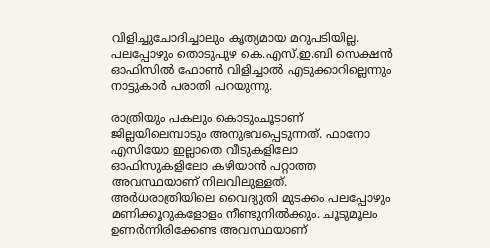വിളിച്ചുചോദിച്ചാലും കൃത്യമായ മറുപടിയില്ല. പലപ്പോഴും തൊടുപുഴ കെ.എസ്.ഇ.ബി സെക്ഷൻ ഓഫിസിൽ ഫോൺ വിളിച്ചാൽ എടുക്കാറില്ലെന്നും നാട്ടുകാർ പരാതി പറയുന്നു.

രാത്രിയും പകലും കൊടുംചൂടാണ് ജില്ലയിലെമ്പാടും അനുഭവപ്പെടുന്നത്. ഫാനോ എസിയോ ഇല്ലാതെ വീടുകളിലോ ഓഫിസുകളിലോ കഴിയാൻ പറ്റാത്ത അവസ്ഥയാണ് നിലവിലുള്ളത്. അർധരാത്രിയിലെ വൈദ്യുതി മുടക്കം പലപ്പോഴും മണിക്കൂറുകളോളം നീണ്ടുനിൽക്കും. ചൂടുമൂലം ഉണർന്നിരിക്കേണ്ട അവസ്ഥയാണ്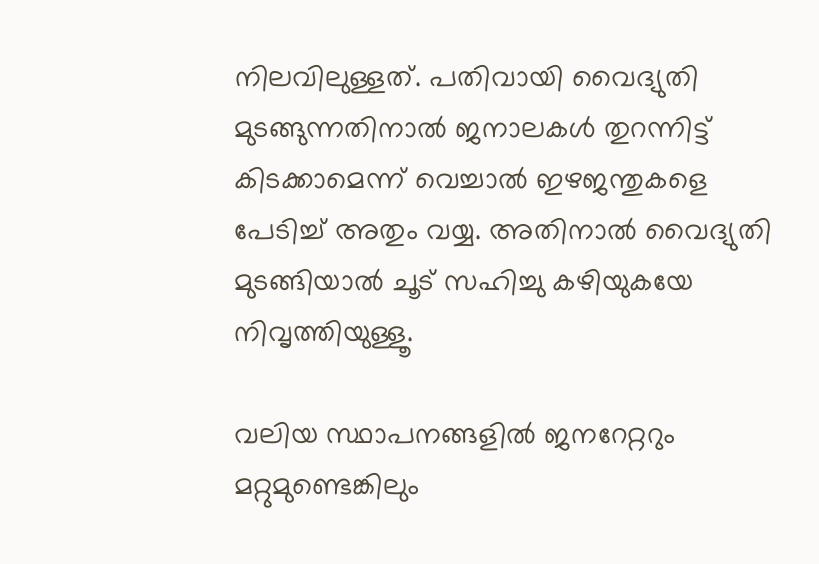നിലവിലുള്ളത്. പതിവായി വൈദ്യുതി മുടങ്ങുന്നതിനാൽ ജനാലകൾ തുറന്നിട്ട് കിടക്കാമെന്ന് വെച്ചാൽ ഇഴജന്തുകളെ പേടിച്ച് അതും വയ്യ. അതിനാൽ വൈദ്യുതി മുടങ്ങിയാൽ ചൂട് സഹിച്ചു കഴിയുകയേ നിവൃത്തിയുള്ളൂ.

വലിയ സ്ഥാപനങ്ങളിൽ ജനറേറ്ററും മറ്റുമുണ്ടെങ്കിലും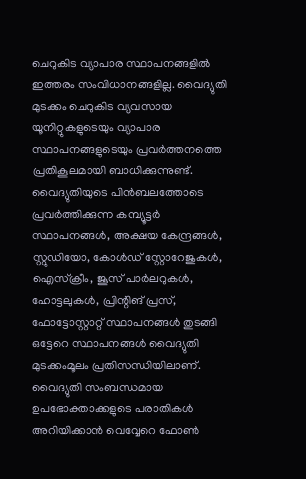ചെറുകിട വ്യാപാര സ്ഥാപനങ്ങളിൽ ഇത്തരം സംവിധാനങ്ങളില്ല. വൈദ്യുതി മുടക്കം ചെറുകിട വ്യവസായ യൂനിറ്റുകളുടെയും വ്യാപാര സ്ഥാപനങ്ങളുടെയും പ്രവർത്തനത്തെ പ്രതികൂലമായി ബാധിക്കുന്നുണ്ട്. വൈദ്യുതിയുടെ പിൻബലത്തോടെ പ്രവർത്തിക്കുന്ന കമ്പ്യൂട്ടർ സ്ഥാപനങ്ങൾ, അക്ഷയ കേന്ദ്രങ്ങൾ, സ്റ്റുഡിയോ, കോൾഡ് സ്റ്റോറേജുകൾ, ഐസ്‌ക്രീം, ജൂസ് പാർലറുകൾ, ഹോട്ടലുകൾ, പ്രിന്റിങ് പ്രസ്, ഫോട്ടോസ്റ്റാറ്റ് സ്ഥാപനങ്ങൾ തുടങ്ങി ഒട്ടേറെ സ്ഥാപനങ്ങൾ വൈദ്യുതി മുടക്കംമൂലം പ്രതിസന്ധിയിലാണ്. വൈദ്യുതി സംബന്ധമായ ഉപഭോക്താക്കളുടെ പരാതികൾ അറിയിക്കാൻ വെവ്വേറെ ഫോൺ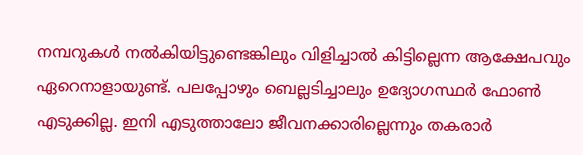നമ്പറുകൾ നൽകിയിട്ടുണ്ടെങ്കിലും വിളിച്ചാൽ കിട്ടില്ലെന്ന ആക്ഷേപവും ഏറെനാളായുണ്ട്. പലപ്പോഴും ബെല്ലടിച്ചാലും ഉദ്യോഗസ്ഥർ ഫോൺ എടുക്കില്ല. ഇനി എടുത്താലോ ജീവനക്കാരില്ലെന്നും തകരാ‌ർ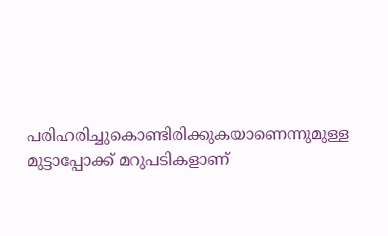പരിഹരിച്ചുകൊണ്ടിരിക്കുകയാണെന്നുമുള്ള മുട്ടാപ്പോക്ക് മറുപടികളാണ്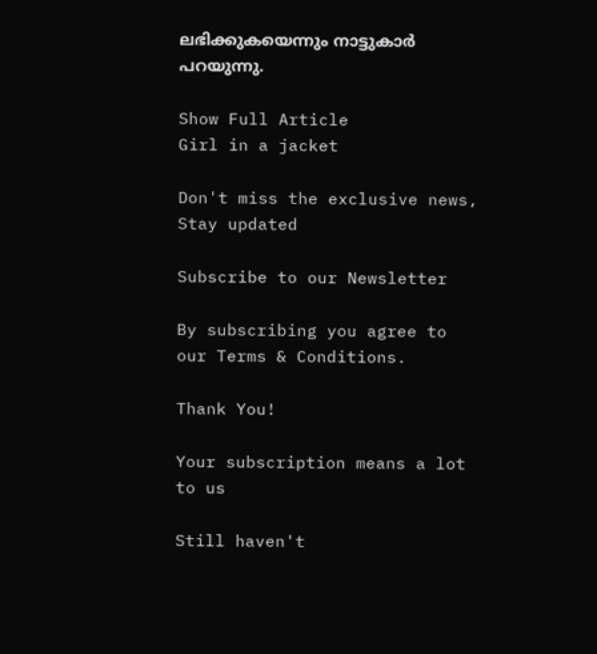ലഭിക്കുകയെന്നും നാട്ടുകാർ പറയുന്നു.

Show Full Article
Girl in a jacket

Don't miss the exclusive news, Stay updated

Subscribe to our Newsletter

By subscribing you agree to our Terms & Conditions.

Thank You!

Your subscription means a lot to us

Still haven't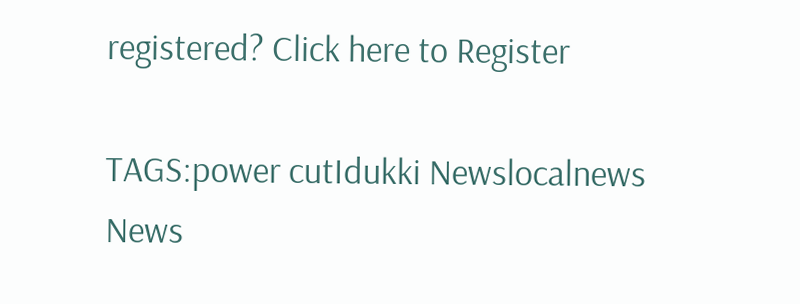registered? Click here to Register

TAGS:power cutIdukki Newslocalnews
News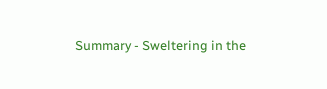Summary - Sweltering in the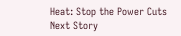Heat: Stop the Power Cuts
Next Story